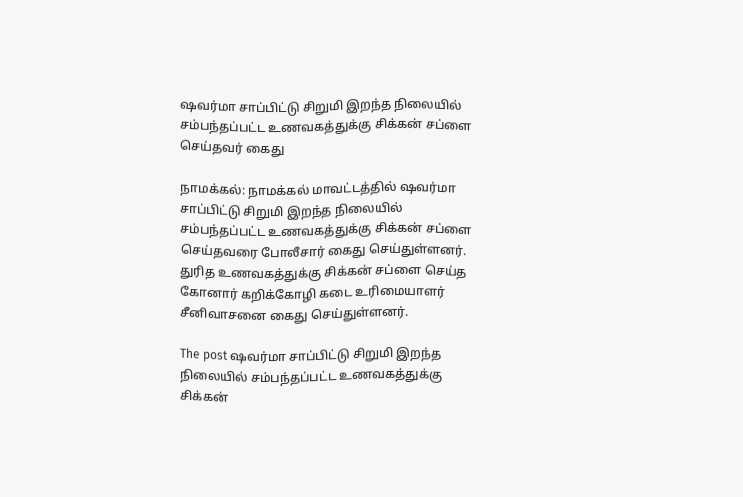ஷவர்மா சாப்பிட்டு சிறுமி இறந்த நிலையில் சம்பந்தப்பட்ட உணவகத்துக்கு சிக்கன் சப்ளை செய்தவர் கைது

நாமக்கல்: நாமக்கல் மாவட்டத்தில் ஷவர்மா சாப்பிட்டு சிறுமி இறந்த நிலையில் சம்பந்தப்பட்ட உணவகத்துக்கு சிக்கன் சப்ளை செய்தவரை போலீசார் கைது செய்துள்ளனர். துரித உணவகத்துக்கு சிக்கன் சப்ளை செய்த கோனார் கறிக்கோழி கடை உரிமையாளர் சீனிவாசனை கைது செய்துள்ளனர்.

The post ஷவர்மா சாப்பிட்டு சிறுமி இறந்த நிலையில் சம்பந்தப்பட்ட உணவகத்துக்கு சிக்கன்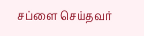சப்ளை செய்தவர்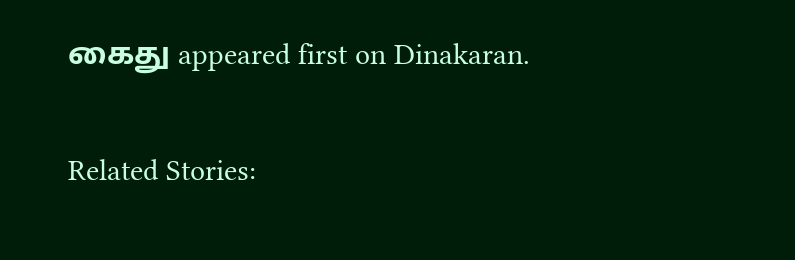கைது appeared first on Dinakaran.

Related Stories: